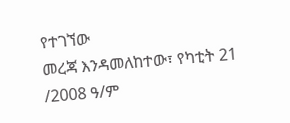የተገኘው
መረጃ እንዳመለከተው፣ የካቲት 21 /2008 ዓ/ም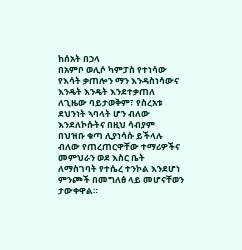ከሰአት በኃላ
በአምቦ ወሊሶ ካምፓስ የተነሳው የእሳት ቃጠሎን ማን እንዳስነሳውና እንዴት እንዴት እንደተቃጠለ ለጊዜው ባይታወቅም፣ የስረአቱ
ደህንነት ኣባላት ሆን ብለው እንደለኮሱትና በዚህ ሳብያም
በህዝቡ ቁጣ ሊያነሳሱ ይችላሉ ብለው የጠረጠርዋቸው ተማሪዎችና መምህራን ወደ እስር ቤት ለማስገባት የተሴረ ተንኮል እንደሆነ
ምንጮች በመግለፅ ላይ መሆናቸወን ታውቀዋል።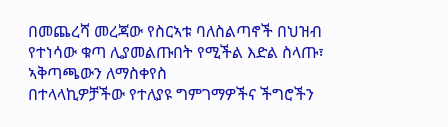በመጨረሻ መረጃው የስርኣቱ ባለስልጣኖች በህዝብ የተነሳው ቁጣ ሊያመልጡበት የሚችል እድል ስላጡ፣ ኣቅጣጫውን ለማስቀየስ
በተላላኪዎቻችው የተለያዩ ግምገማዎችና ችግሮችን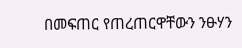በመፍጠር የጠረጠርዋቸውን ንፁሃን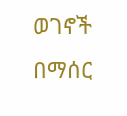ወገኖች በማሰር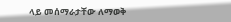ላይ መሰማራታቸው ለማወቅ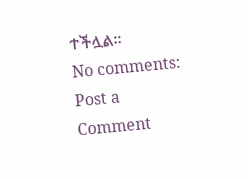ተችሏል።
No comments:
Post a Comment